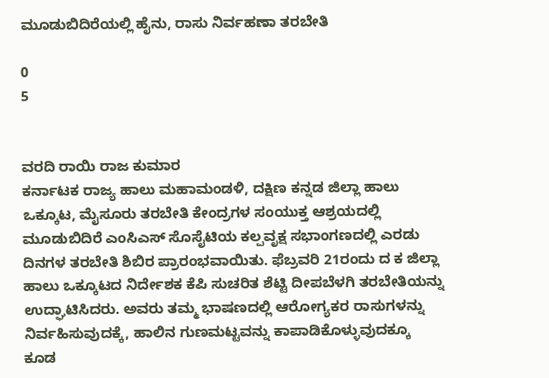ಮೂಡುಬಿದಿರೆಯಲ್ಲಿ ಹೈನು, ರಾಸು ನಿರ್ವಹಣಾ ತರಬೇತಿ

0
5


ವರದಿ ರಾಯಿ ರಾಜ ಕುಮಾರ
ಕರ್ನಾಟಕ ರಾಜ್ಯ ಹಾಲು ಮಹಾಮಂಡಳಿ, ದಕ್ಷಿಣ ಕನ್ನಡ ಜಿಲ್ಲಾ ಹಾಲು ಒಕ್ಕೂಟ, ಮೈಸೂರು ತರಬೇತಿ ಕೇಂದ್ರಗಳ ಸಂಯುಕ್ತ ಆಶ್ರಯದಲ್ಲಿ ಮೂಡುಬಿದಿರೆ ಎಂಸಿಎಸ್ ಸೊಸೈಟಿಯ ಕಲ್ಪವೃಕ್ಷ ಸಭಾಂಗಣದಲ್ಲಿ ಎರಡು ದಿನಗಳ ತರಬೇತಿ ಶಿಬಿರ ಪ್ರಾರಂಭವಾಯಿತು. ಫೆಬ್ರವರಿ 21ರಂದು ದ ಕ ಜಿಲ್ಲಾ ಹಾಲು ಒಕ್ಕೂಟದ ನಿರ್ದೇಶಕ ಕೆಪಿ ಸುಚರಿತ ಶೆಟ್ಟಿ ದೀಪಬೆಳಗಿ ತರಬೇತಿಯನ್ನು ಉದ್ಘಾಟಿಸಿದರು. ಅವರು ತಮ್ಮ ಭಾಷಣದಲ್ಲಿ ಆರೋಗ್ಯಕರ ರಾಸುಗಳನ್ನು ನಿರ್ವಹಿಸುವುದಕ್ಕೆ, ಹಾಲಿನ ಗುಣಮಟ್ಟವನ್ನು ಕಾಪಾಡಿಕೊಳ್ಳುವುದಕ್ಕೂ ಕೂಡ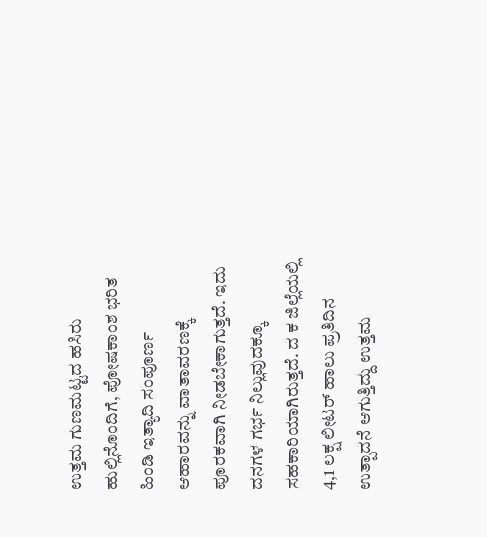ಉತ್ತಮ ಗುಣಮಟ್ಟದ ಹಸಿರು ಹುಲ್ಲಿನೊಂದಿಗೆ, ಪೋಷಕಾಂಶ ಭರಿತ ಹಿಂಡಿ ಇತ್ಯಾದಿ ಸಂಪೂರ್ಣ ಆಹಾರವನ್ನು ವಾತಾವರಣಕ್ಕೆ ಪೂರಕವಾಗಿ ನೀಡಬೇಕಾಗುತ್ತದೆ. ಇದು ದನಗಳ ಗರ್ಭ ನಿಲ್ಲುವುದಕ್ಕೂ ಸಹಕಾರಿಯಾಗಿರುತ್ತದೆ. ದ ಕ ಜಿಲ್ಲೆಯಲ್ಲಿ 4,1 ಲಕ್ಷ ಲೀಟರ್ ಹಾಲು ಪ್ರತಿದಿನ ಉತ್ಪಾದನೆ ಆಗುತ್ತಿದ್ದು ಉತ್ತಮ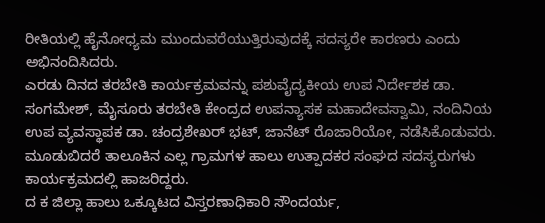ರೀತಿಯಲ್ಲಿ ಹೈನೋಧ್ಯಮ ಮುಂದುವರೆಯುತ್ತಿರುವುದಕ್ಕೆ ಸದಸ್ಯರೇ ಕಾರಣರು ಎಂದು ಅಭಿನಂದಿಸಿದರು.
ಎರಡು ದಿನದ ತರಬೇತಿ ಕಾರ್ಯಕ್ರಮವನ್ನು ಪಶುವೈದ್ಯಕೀಯ ಉಪ ನಿರ್ದೇಶಕ ಡಾ. ಸಂಗಮೇಶ್, ಮೈಸೂರು ತರಬೇತಿ ಕೇಂದ್ರದ ಉಪನ್ಯಾಸಕ ಮಹಾದೇವಸ್ವಾಮಿ, ನಂದಿನಿಯ ಉಪ ವ್ಯವಸ್ಥಾಪಕ ಡಾ. ಚಂದ್ರಶೇಖರ್ ಭಟ್, ಜಾನೆಟ್ ರೊಜಾರಿಯೋ, ನಡೆಸಿಕೊಡುವರು. ಮೂಡುಬಿದರೆ ತಾಲೂಕಿನ ಎಲ್ಲ ಗ್ರಾಮಗಳ ಹಾಲು ಉತ್ಪಾದಕರ ಸಂಘದ ಸದಸ್ಯರುಗಳು ಕಾರ್ಯಕ್ರಮದಲ್ಲಿ ಹಾಜರಿದ್ದರು.
ದ ಕ ಜಿಲ್ಲಾ ಹಾಲು ಒಕ್ಕೂಟದ ವಿಸ್ತರಣಾಧಿಕಾರಿ ಸೌಂದರ್ಯ,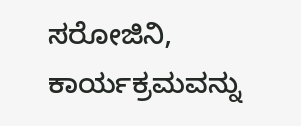ಸರೋಜಿನಿ, ಕಾರ್ಯಕ್ರಮವನ್ನು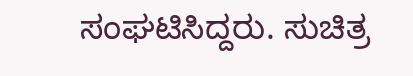ಸಂಘಟಿಸಿದ್ದರು. ಸುಚಿತ್ರ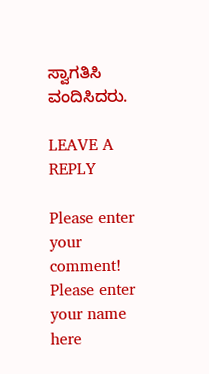ಸ್ವಾಗತಿಸಿ ವಂದಿಸಿದರು.

LEAVE A REPLY

Please enter your comment!
Please enter your name here